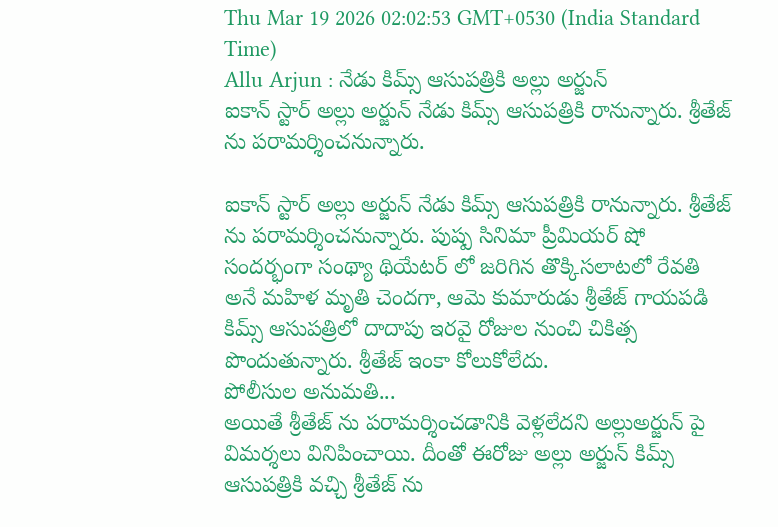Thu Mar 19 2026 02:02:53 GMT+0530 (India Standard Time)
Allu Arjun : నేడు కిమ్స్ ఆసుపత్రికి అల్లు అర్జున్
ఐకాన్ స్టార్ అల్లు అర్జున్ నేడు కిమ్స్ ఆసుపత్రికి రానున్నారు. శ్రీతేజ్ ను పరామర్శించనున్నారు.

ఐకాన్ స్టార్ అల్లు అర్జున్ నేడు కిమ్స్ ఆసుపత్రికి రానున్నారు. శ్రీతేజ్ ను పరామర్శించనున్నారు. పుష్ప సినిమా ప్రీమియర్ షో సందర్భంగా సంథ్యా థియేటర్ లో జరిగిన తొక్కిసలాటలో రేవతి అనే మహిళ మృతి చెందగా, ఆమె కుమారుడు శ్రీతేజ్ గాయపడి కిమ్స్ ఆసుపత్రిలో దాదాపు ఇరవై రోజుల నుంచి చికిత్స పొందుతున్నారు. శ్రీతేజ్ ఇంకా కోలుకోలేదు.
పోలీసుల అనుమతి...
అయితే శ్రీతేజ్ ను పరామర్శించడానికి వెళ్లలేదని అల్లుఅర్జున్ పై విమర్శలు వినిపించాయి. దీంతో ఈరోజు అల్లు అర్జున్ కిమ్స్ ఆసుపత్రికి వచ్చి శ్రీతేజ్ ను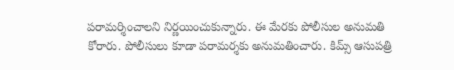పరామర్శించాలని నిర్ణయించుకున్నారు. ఈ మేరకు పోలీసుల అనుమతి కోరారు. పోలీసులు కూడా పరామర్శకు అనుమతించారు. కిమ్స్ ఆసుపత్రి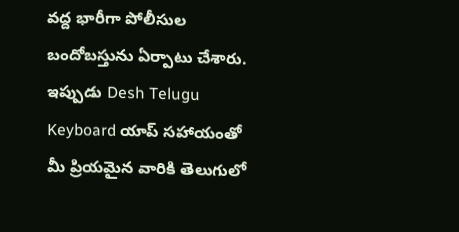వద్ద భారీగా పోలీసుల బందోబస్తును ఏర్పాటు చేశారు.
ఇప్పుడు Desh Telugu Keyboard యాప్ సహాయంతో మీ ప్రియమైన వారికి తెలుగులో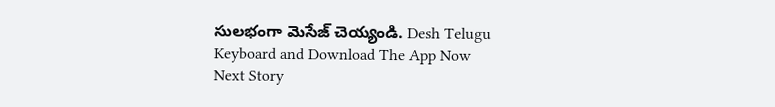సులభంగా మెసేజ్ చెయ్యండి. Desh Telugu Keyboard and Download The App Now
Next Story